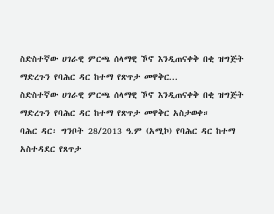ስድስተኛው ሀገራዊ ምርጫ ሰላማዊ ኾኖ እንዲጠናቀቅ በቂ ዝግጅት ማድረጉን የባሕር ዳር ከተማ የጽጥታ መዋቅር...
ስድስተኛው ሀገራዊ ምርጫ ሰላማዊ ኾኖ እንዲጠናቀቅ በቂ ዝግጅት ማድረጉን የባሕር ዳር ከተማ የጽጥታ መዋቅር አስታወቀ።
ባሕር ዳር፡ ግንቦት 28/2013 ዓ.ም (አሚኮ) የባሕር ዳር ከተማ አስተዳደር የጸጥታ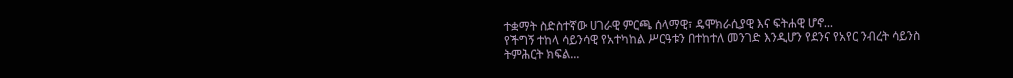ተቋማት ስድስተኛው ሀገራዊ ምርጫ ሰላማዊ፣ ዴሞክራሲያዊ እና ፍትሐዊ ሆኖ...
የችግኝ ተከላ ሳይንሳዊ የአተካከል ሥርዓቱን በተከተለ መንገድ እንዲሆን የደንና የአየር ንብረት ሳይንስ ትምሕርት ክፍል...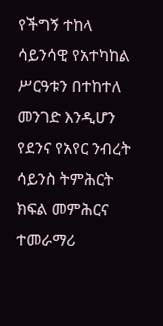የችግኝ ተከላ ሳይንሳዊ የአተካከል ሥርዓቱን በተከተለ መንገድ እንዲሆን የደንና የአየር ንብረት ሳይንስ ትምሕርት ክፍል መምሕርና ተመራማሪ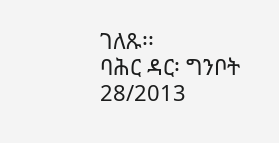ገለጹ፡፡
ባሕር ዳር፡ ግንቦት 28/2013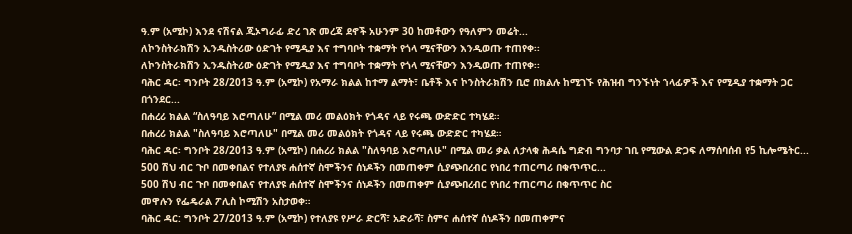ዓ.ም (አሚኮ) እንደ ናሽናል ጂኦግራፊ ድረ ገጽ መረጃ ደኖች አሁንም 30 ከመቶውን የዓለምን መሬት...
ለኮንስትራክሽን ኢንዱስትሪው ዕድገት የሚዲያ እና ተግባቦት ተቋማት የጎላ ሚናቸውን እንዲወጡ ተጠየቀ፡፡
ለኮንስትራክሽን ኢንዱስትሪው ዕድገት የሚዲያ እና ተግባቦት ተቋማት የጎላ ሚናቸውን እንዲወጡ ተጠየቀ፡፡
ባሕር ዳር፡ ግንቦት 28/2013 ዓ.ም (አሚኮ) የአማራ ክልል ከተማ ልማት፣ ቤቶች እና ኮንስትራክሽን ቢሮ በክልሉ ከሚገኙ የሕዝብ ግንኙነት ኀላፊዎች እና የሚዲያ ተቋማት ጋር በጎንደር...
በሐረሪ ክልል “ስለዓባይ እሮጣለሁ” በሚል መሪ መልዕክት የጎዳና ላይ የሩጫ ውድድር ተካሄደ።
በሐረሪ ክልል "ስለዓባይ እሮጣለሁ" በሚል መሪ መልዕክት የጎዳና ላይ የሩጫ ውድድር ተካሄደ።
ባሕር ዳር፡ ግንቦት 28/2013 ዓ.ም (አሚኮ) በሐረሪ ክልል "ስለዓባይ እሮጣለሁ" በሚል መሪ ቃል ለታላቁ ሕዳሴ ግድብ ግንባታ ገቢ የሚውል ድጋፍ ለማሰባሰብ የ5 ኪሎሜትር...
500 ሽህ ብር ጉቦ በመቀበልና የተለያዩ ሐሰተኛ ስሞችንና ሰነዶችን በመጠቀም ሲያጭበረብር የነበረ ተጠርጣሪ በቁጥጥር...
500 ሽህ ብር ጉቦ በመቀበልና የተለያዩ ሐሰተኛ ስሞችንና ሰነዶችን በመጠቀም ሲያጭበረብር የነበረ ተጠርጣሪ በቁጥጥር ስር
መዋሉን የፌዴራል ፖሊስ ኮሚሽን አስታወቀ።
ባሕር ዳር: ግንቦት 27/2013 ዓ.ም (አሚኮ) የተለያዩ የሥራ ድርሻ፣ አድራሻ፣ ስምና ሐሰተኛ ሰነዶችን በመጠቀምና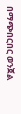በማጭበርበር ወንጀል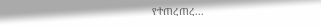የተጠረጠረ...